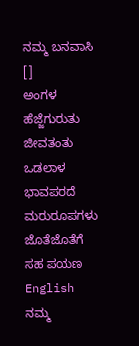ನಮ್ಮ ಬನವಾಸಿ
[]
ಅಂಗಳ
ಹೆಜ್ಜೆಗುರುತು
ಜೀವತಂತು
ಒಡಲಾಳ
ಭಾವಪರದೆ
ಮರುರೂಪಗಳು
ಜೊತೆಜೊತೆಗೆ
ಸಹ ಪಯಣ
English
ನಮ್ಮ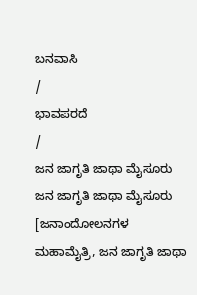ಬನವಾಸಿ
/
ಭಾವಪರದೆ
/
ಜನ ಜಾಗೃತಿ ಜಾಥಾ ಮೈಸೂರು
ಜನ ಜಾಗೃತಿ ಜಾಥಾ ಮೈಸೂರು
[ಜನಾಂದೋಲನಗಳ ಮಹಾಮೈತ್ರಿ, ಜನ ಜಾಗೃತಿ ಜಾಥಾ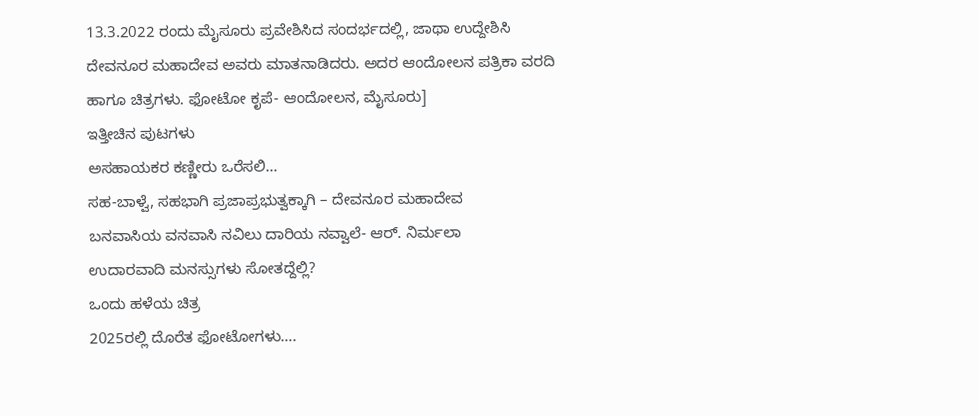13.3.2022 ರಂದು ಮೈಸೂರು ಪ್ರವೇಶಿಸಿದ ಸಂದರ್ಭದಲ್ಲಿ, ಜಾಥಾ ಉದ್ದೇಶಿಸಿ ದೇವನೂರ ಮಹಾದೇವ ಅವರು ಮಾತನಾಡಿದರು. ಅದರ ಆಂದೋಲನ ಪತ್ರಿಕಾ ವರದಿ ಹಾಗೂ ಚಿತ್ರಗಳು. ಫೋಟೋ ಕೃಪೆ- ಆಂದೋಲನ, ಮೈಸೂರು]
ಇತ್ತೀಚಿನ ಪುಟಗಳು
ಅಸಹಾಯಕರ ಕಣ್ಣೀರು ಒರೆಸಲಿ…
ಸಹ-ಬಾಳ್ವೆ, ಸಹಭಾಗಿ ಪ್ರಜಾಪ್ರಭುತ್ವಕ್ಕಾಗಿ – ದೇವನೂರ ಮಹಾದೇವ
ಬನವಾಸಿಯ ವನವಾಸಿ ನವಿಲು ದಾರಿಯ ನವ್ವಾಲೆ- ಆರ್. ನಿರ್ಮಲಾ
ಉದಾರವಾದಿ ಮನಸ್ಸುಗಳು ಸೋತದ್ದೆಲ್ಲಿ?
ಒಂದು ಹಳೆಯ ಚಿತ್ರ
2025ರಲ್ಲಿ ದೊರೆತ ಫೋಟೋಗಳು….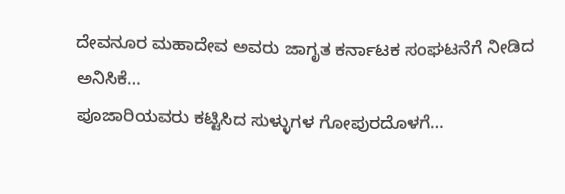ದೇವನೂರ ಮಹಾದೇವ ಅವರು ಜಾಗೃತ ಕರ್ನಾಟಕ ಸಂಘಟನೆಗೆ ನೀಡಿದ ಅನಿಸಿಕೆ…
ಪೂಜಾರಿಯವರು ಕಟ್ಟಿಸಿದ ಸುಳ್ಳುಗಳ ಗೋಪುರದೊಳಗೆ…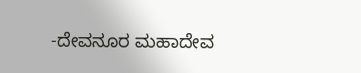-ದೇವನೂರ ಮಹಾದೇವ